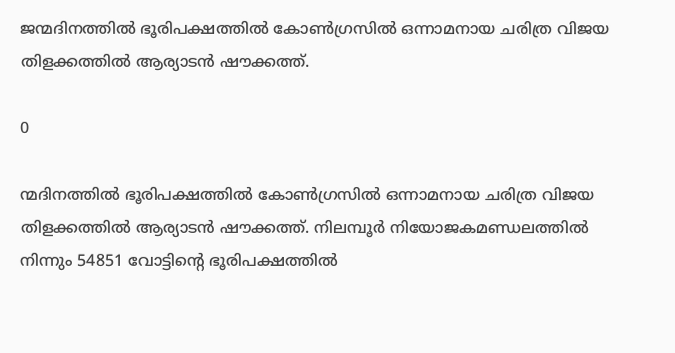ജന്മദിനത്തില്‍ ഭൂരിപക്ഷത്തില്‍ കോണ്‍ഗ്രസില്‍ ഒന്നാമനായ ചരിത്ര വിജയ തിളക്കത്തില്‍ ആര്യാടന്‍ ഷൗക്കത്ത്.

0

ന്മദിനത്തില്‍ ഭൂരിപക്ഷത്തില്‍ കോണ്‍ഗ്രസില്‍ ഒന്നാമനായ ചരിത്ര വിജയ തിളക്കത്തില്‍ ആര്യാടന്‍ ഷൗക്കത്ത്. നിലമ്പൂര്‍ നിയോജകമണ്ഡലത്തില്‍ നിന്നും 54851 വോട്ടിന്റെ ഭൂരിപക്ഷത്തില്‍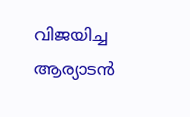വിജയിച്ച ആര്യാടന്‍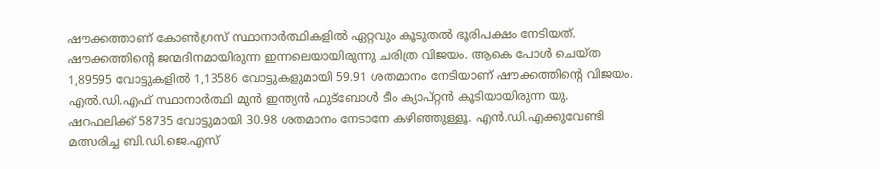ഷൗക്കത്താണ് കോണ്‍ഗ്രസ് സ്ഥാനാര്‍ത്ഥികളില്‍ ഏറ്റവും കൂടുതല്‍ ഭൂരിപക്ഷം നേടിയത്. ഷൗക്കത്തിന്റെ ജന്മദിനമായിരുന്ന ഇന്നലെയായിരുന്നു ചരിത്ര വിജയം. ആകെ പോള്‍ ചെയ്ത 1,89595 വോട്ടുകളില്‍ 1,13586 വോട്ടുകളുമായി 59.91 ശതമാനം നേടിയാണ് ഷൗക്കത്തിന്റെ വിജയം. എല്‍.ഡി.എഫ് സ്ഥാനാര്‍ത്ഥി മുന്‍ ഇന്ത്യന്‍ ഫുട്‌ബോള്‍ ടീം ക്യാപ്റ്റന്‍ കൂടിയായിരുന്ന യു. ഷറഫലിക്ക് 58735 വോട്ടുമായി 30.98 ശതമാനം നേടാനേ കഴിഞ്ഞുള്ളൂ. എന്‍.ഡി.എക്കുവേണ്ടി മത്സരിച്ച ബി.ഡി.ജെ.എസ്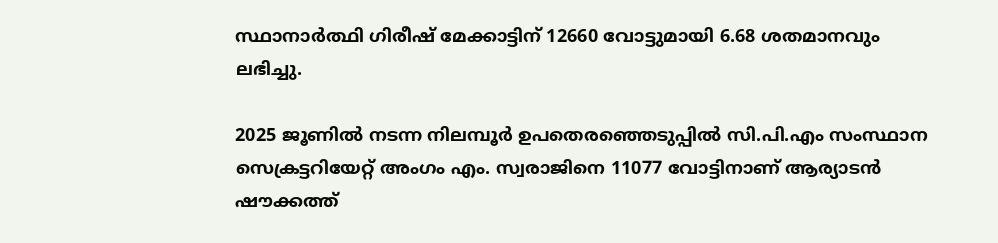സ്ഥാനാര്‍ത്ഥി ഗിരീഷ് മേക്കാട്ടിന് 12660 വോട്ടുമായി 6.68 ശതമാനവും ലഭിച്ചു.

2025 ജൂണില്‍ നടന്ന നിലമ്പൂര്‍ ഉപതെരഞ്ഞെടുപ്പില്‍ സി.പി.എം സംസ്ഥാന സെക്രട്ടറിയേറ്റ് അംഗം എം. സ്വരാജിനെ 11077 വോട്ടിനാണ് ആര്യാടന്‍ ഷൗക്കത്ത്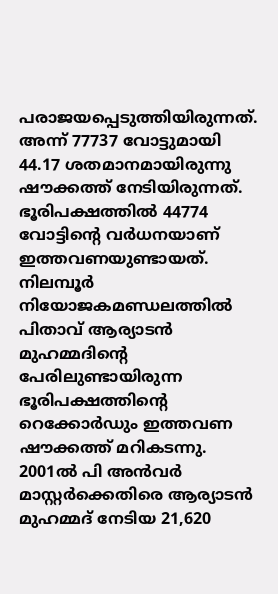പരാജയപ്പെടുത്തിയിരുന്നത്. അന്ന് 77737 വോട്ടുമായി 44.17 ശതമാനമായിരുന്നു ഷൗക്കത്ത് നേടിയിരുന്നത്. ഭൂരിപക്ഷത്തില്‍ 44774 വോട്ടിന്റെ വര്‍ധനയാണ് ഇത്തവണയുണ്ടായത്. നിലമ്പൂര്‍ നിയോജകമണ്ഡലത്തില്‍ പിതാവ് ആര്യാടന്‍ മുഹമ്മദിന്റെ പേരിലുണ്ടായിരുന്ന ഭൂരിപക്ഷത്തിന്റെ റെക്കോര്‍ഡും ഇത്തവണ ഷൗക്കത്ത് മറികടന്നു. 2001ല്‍ പി അന്‍വര്‍ മാസ്റ്റര്‍ക്കെതിരെ ആര്യാടന്‍ മുഹമ്മദ് നേടിയ 21,620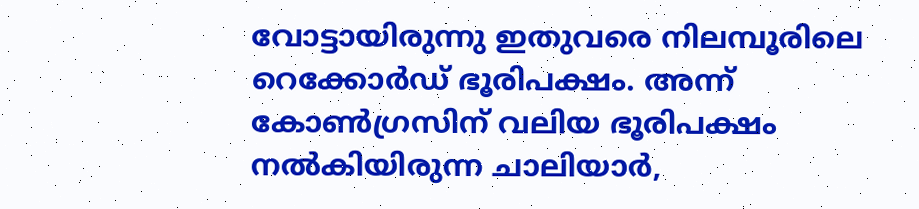വോട്ടായിരുന്നു ഇതുവരെ നിലമ്പൂരിലെ റെക്കോര്‍ഡ് ഭൂരിപക്ഷം. അന്ന് കോണ്‍ഗ്രസിന് വലിയ ഭൂരിപക്ഷം നല്‍കിയിരുന്ന ചാലിയാര്‍,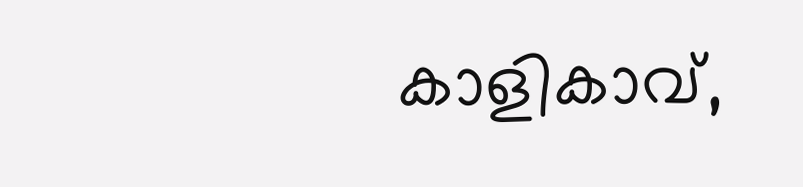കാളികാവ്,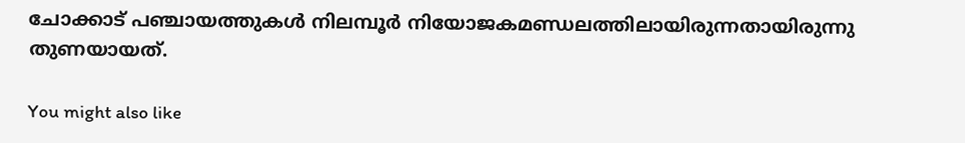ചോക്കാട് പഞ്ചായത്തുകള്‍ നിലമ്പൂര്‍ നിയോജകമണ്ഡലത്തിലായിരുന്നതായിരുന്നു തുണയായത്.

You might also like